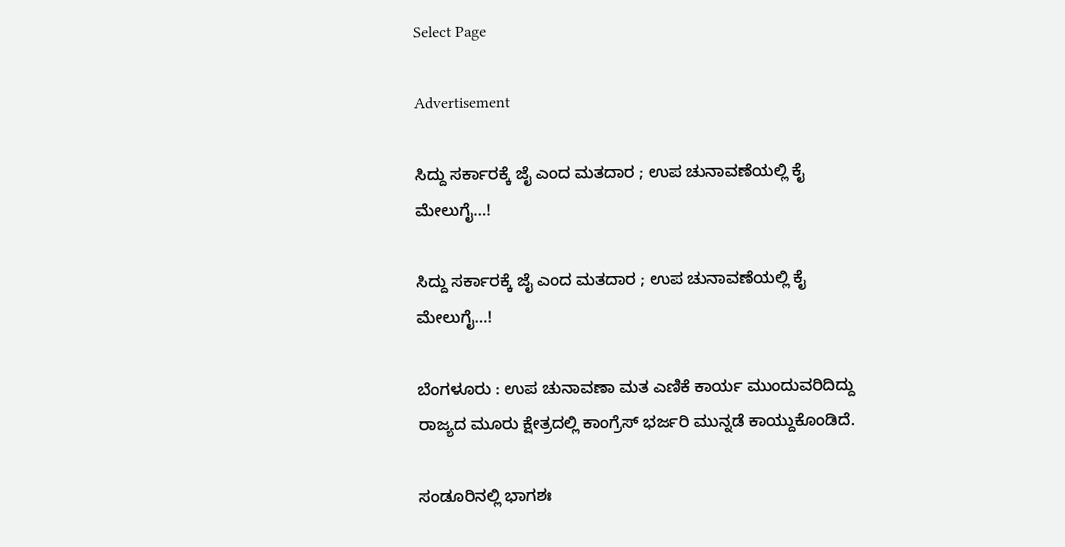Select Page

Advertisement

ಸಿದ್ದು ಸರ್ಕಾರಕ್ಕೆ ಜೈ ಎಂದ ಮತದಾರ ; ಉಪ ಚುನಾವಣೆಯಲ್ಲಿ ಕೈ ಮೇಲುಗೈ…!

ಸಿದ್ದು ಸರ್ಕಾರಕ್ಕೆ ಜೈ ಎಂದ ಮತದಾರ ; ಉಪ ಚುನಾವಣೆಯಲ್ಲಿ ಕೈ ಮೇಲುಗೈ…!

ಬೆಂಗಳೂರು : ಉಪ ಚುನಾವಣಾ ಮತ ಎಣಿಕೆ ಕಾರ್ಯ ಮುಂದುವರಿದಿದ್ದು ರಾಜ್ಯದ ಮೂರು ಕ್ಷೇತ್ರದಲ್ಲಿ ಕಾಂಗ್ರೆಸ್ ಭರ್ಜರಿ ಮುನ್ನಡೆ ಕಾಯ್ದುಕೊಂಡಿದೆ.

ಸಂಡೂರಿನಲ್ಲಿ ಭಾಗಶಃ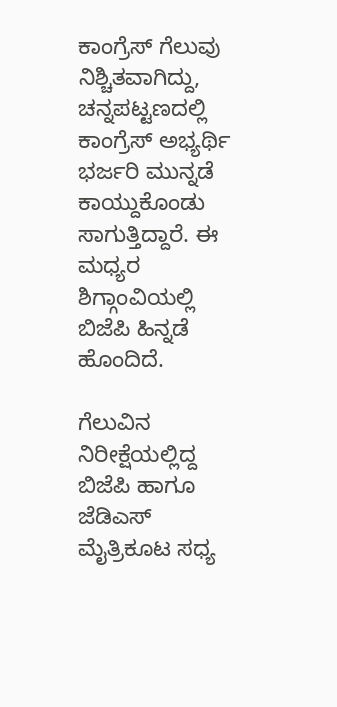ಕಾಂಗ್ರೆಸ್ ಗೆಲುವು ನಿಶ್ಚಿತವಾಗಿದ್ದು, ಚನ್ನಪಟ್ಟಣದಲ್ಲಿ ಕಾಂಗ್ರೆಸ್ ಅಭ್ಯರ್ಥಿ ಭರ್ಜರಿ ‌ಮುನ್ನಡೆ ಕಾಯ್ದುಕೊಂಡು ಸಾಗುತ್ತಿದ್ದಾರೆ. ಈ ಮಧ್ಯರ ಶಿಗ್ಗಾಂವಿಯಲ್ಲಿ ಬಿಜೆಪಿ ಹಿನ್ನಡೆ ಹೊಂದಿದೆ.

ಗೆಲುವಿನ ನಿರೀಕ್ಷೆಯಲ್ಲಿದ್ದ ಬಿಜೆಪಿ ಹಾಗೂ ಜೆಡಿಎಸ್ ಮೈತ್ರಿಕೂಟ ಸಧ್ಯ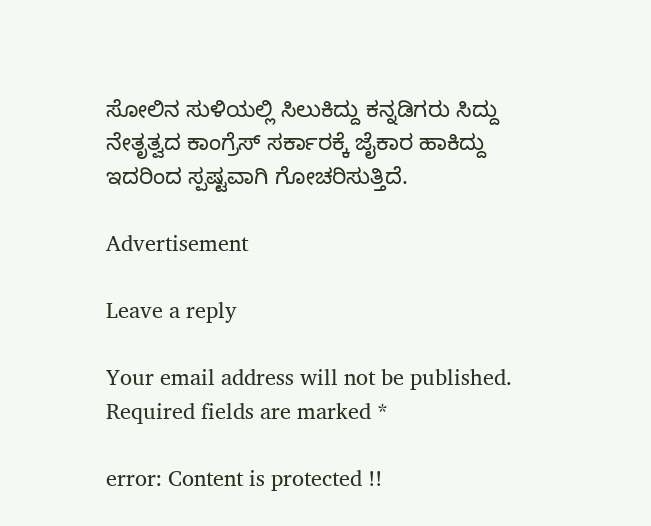ಸೋಲಿನ ಸುಳಿಯಲ್ಲಿ ಸಿಲುಕಿದ್ದು ಕನ್ನಡಿಗರು ಸಿದ್ದು ನೇತೃತ್ವದ ಕಾಂಗ್ರೆಸ್ ಸರ್ಕಾರಕ್ಕೆ ಜೈಕಾರ ಹಾಕಿದ್ದು ಇದರಿಂದ ಸ್ಪಷ್ಟವಾಗಿ ಗೋಚರಿಸುತ್ತಿದೆ.

Advertisement

Leave a reply

Your email address will not be published. Required fields are marked *

error: Content is protected !!